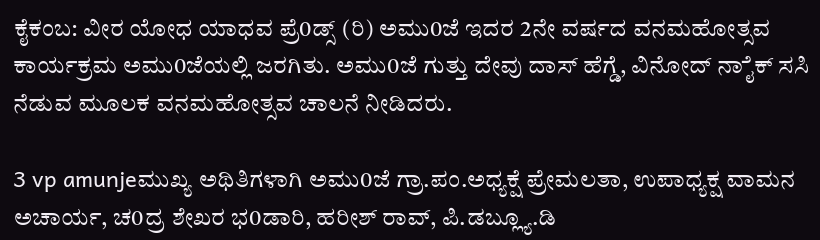ಕೈಕಂಬ: ವೀರ ಯೋಧ ಯಾಧವ ಪ್ರೆ0ಡ್ಸ್ (ರಿ) ಅಮು0ಜೆ ಇದರ 2ನೇ ವರ್ಷದ ವನಮಹೋತ್ಸವ ಕಾರ್ಯಕ್ರಮ ಅಮು0ಜೆಯಲ್ಲಿ ಜರಗಿತು. ಅಮು0ಜೆ ಗುತ್ತು ದೇವು ದಾಸ್ ಹೆಗ್ಡೆ, ವಿನೋದ್ ನಾೈಕ್ ಸಸಿ ನೆಡುವ ಮೂಲಕ ವನಮಹೋತ್ಸವ ಚಾಲನೆ ನೀಡಿದರು.

3 vp amunjeಮುಖ್ಯ ಅಥಿತಿಗಳಾಗಿ ಅಮು0ಜೆ ಗ್ರಾ.ಪಂ.ಅಧ್ಯಕ್ಷೆ ಪ್ರೇಮಲತಾ, ಉಪಾಧ್ಯಕ್ಷ ವಾಮನ ಅಚಾರ್ಯ, ಚ0ದ್ರ ಶೇಖರ ಭ0ಡಾರಿ, ಹರೀಶ್ ರಾವ್, ಪಿ.ಡಬ್ಲ್ಯೂ.ಡಿ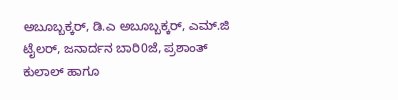ಅಬೂಬ್ಬಕ್ಕರ್, ಡಿ.ಎ ಅಬೂಬ್ಬಕ್ಕರ್, ಎಮ್.ಜಿ ಟೈಲರ್, ಜನಾರ್ದನ ಬಾರಿ0ಜೆ, ಪ್ರಶಾಂತ್ ಕುಲಾಲ್ ಹಾಗೂ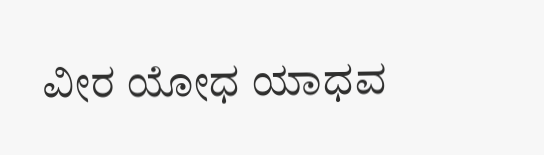ವೀರ ಯೋಧ ಯಾಧವ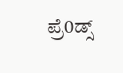ಪ್ರೆ0ಡ್ಸ್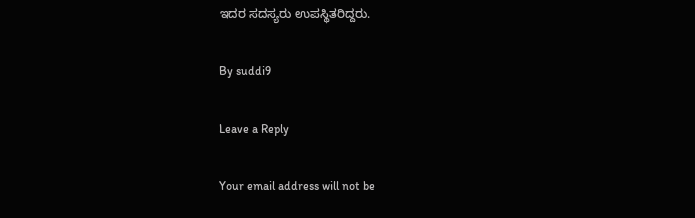ಇದರ ಸದಸ್ಯರು ಉಪಸ್ಥಿತರಿದ್ದರು.

By suddi9

Leave a Reply

Your email address will not be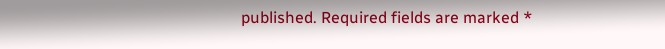published. Required fields are marked *